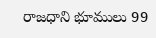రాజధాని భూములు 99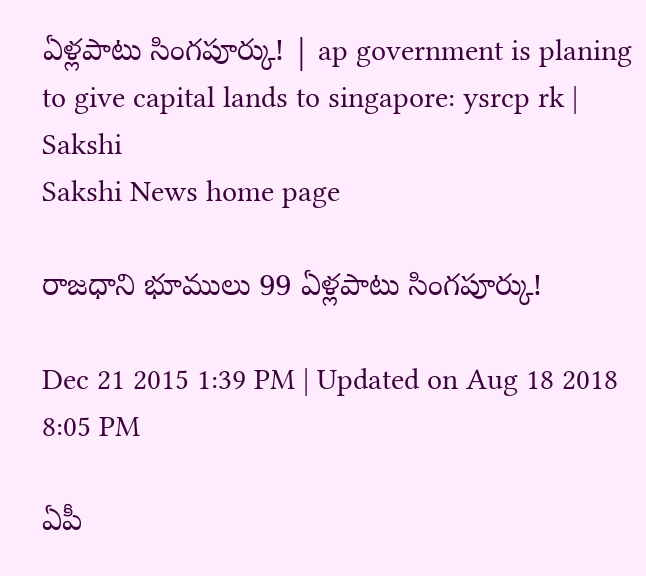ఏళ్లపాటు సింగపూర్కు! | ap government is planing to give capital lands to singapore: ysrcp rk | Sakshi
Sakshi News home page

రాజధాని భూములు 99 ఏళ్లపాటు సింగపూర్కు!

Dec 21 2015 1:39 PM | Updated on Aug 18 2018 8:05 PM

ఏపీ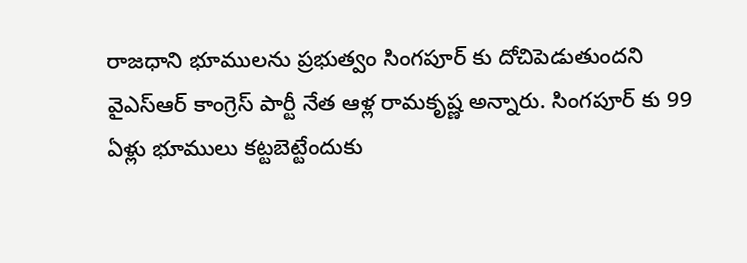రాజధాని భూములను ప్రభుత్వం సింగపూర్ కు దోచిపెడుతుందని వైఎస్ఆర్ కాంగ్రెస్ పార్టీ నేత ఆళ్ల రామకృష్ణ అన్నారు. సింగపూర్ కు 99 ఏళ్లు భూములు కట్టబెట్టేందుకు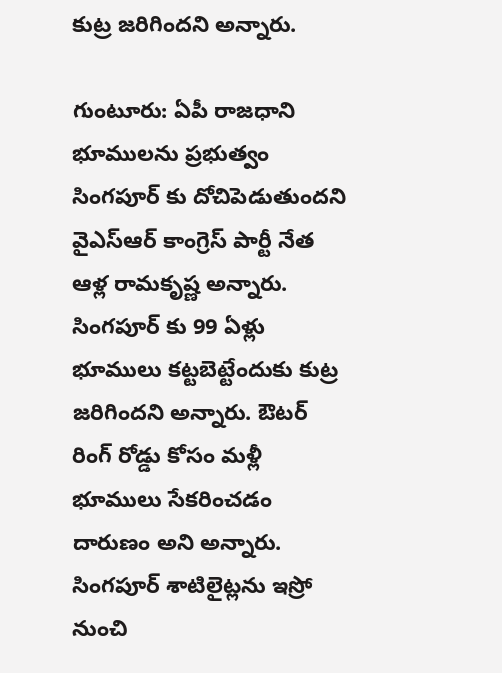కుట్ర జరిగిందని అన్నారు.

గుంటూరు: ఏపీ రాజధాని భూములను ప్రభుత్వం సింగపూర్ కు దోచిపెడుతుందని వైఎస్ఆర్ కాంగ్రెస్ పార్టీ నేత ఆళ్ల రామకృష్ణ అన్నారు. సింగపూర్ కు 99 ఏళ్లు భూములు కట్టబెట్టేందుకు కుట్ర జరిగిందని అన్నారు. ఔటర్ రింగ్ రోడ్డు కోసం మళ్లీ భూములు సేకరించడం దారుణం అని అన్నారు. సింగపూర్ శాటిలైట్లను ఇస్రో నుంచి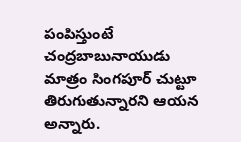పంపిస్తుంటే చంద్రబాబునాయుడు మాత్రం సింగపూర్ చుట్టూ తిరుగుతున్నారని ఆయన అన్నారు.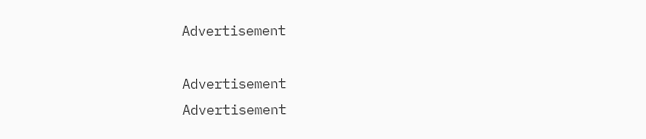Advertisement

Advertisement
Advertisement